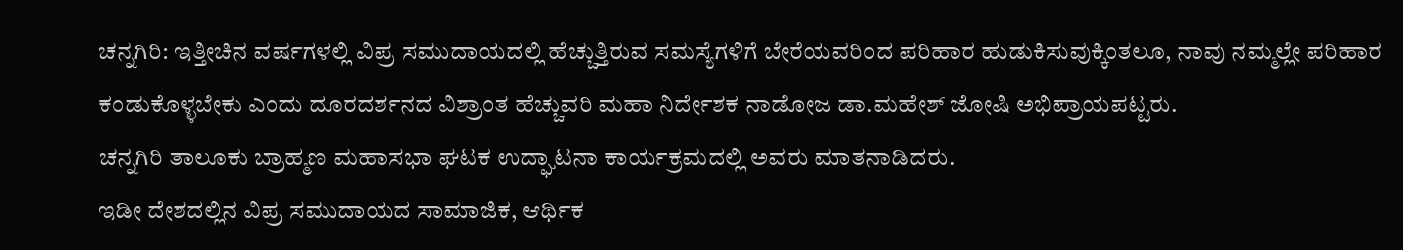ಚನ್ನಗಿರಿ: ಇತ್ತೀಚಿನ ವರ್ಷಗಳಲ್ಲಿ ವಿಪ್ರ ಸಮುದಾಯದಲ್ಲಿ ಹೆಚ್ಚುತ್ತಿರುವ ಸಮಸ್ಯೆಗಳಿಗೆ ಬೇರೆಯವರಿಂದ ಪರಿಹಾರ ಹುಡುಕಿಸುವುಕ್ಕಿಂತಲೂ, ನಾವು ನಮ್ಮಲ್ಲೇ ಪರಿಹಾರ ಕಂಡುಕೊಳ್ಳಬೇಕು ಎಂದು ದೂರದರ್ಶನದ ವಿಶ್ರಾಂತ ಹೆಚ್ಚುವರಿ ಮಹಾ ನಿರ್ದೇಶಕ ನಾಡೋಜ ಡಾ.ಮಹೇಶ್ ಜೋಷಿ ಅಭಿಪ್ರಾಯಪಟ್ಟರು.
ಚನ್ನಗಿರಿ ತಾಲೂಕು ಬ್ರಾಹ್ಮಣ ಮಹಾಸಭಾ ಘಟಕ ಉದ್ಘಾಟನಾ ಕಾರ್ಯಕ್ರಮದಲ್ಲಿ ಅವರು ಮಾತನಾಡಿದರು.
ಇಡೀ ದೇಶದಲ್ಲಿನ ವಿಪ್ರ ಸಮುದಾಯದ ಸಾಮಾಜಿಕ, ಆರ್ಥಿಕ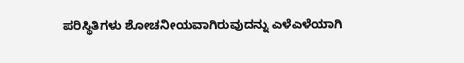ಪರಿಸ್ಥಿತಿಗಳು ಶೋಚನೀಯವಾಗಿರುವುದನ್ನು ಎಳೆಎಳೆಯಾಗಿ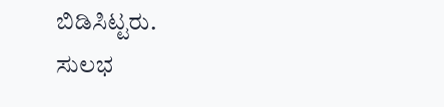ಬಿಡಿಸಿಟ್ಟರು.
ಸುಲಭ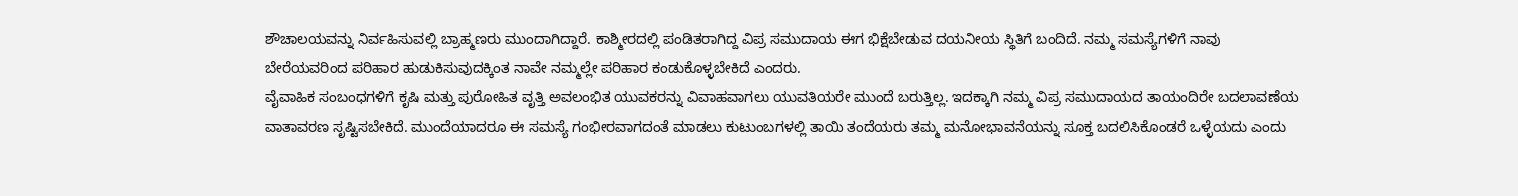ಶೌಚಾಲಯವನ್ನು ನಿರ್ವಹಿಸುವಲ್ಲಿ ಬ್ರಾಹ್ಮಣರು ಮುಂದಾಗಿದ್ದಾರೆ. ಕಾಶ್ಮೀರದಲ್ಲಿ ಪಂಡಿತರಾಗಿದ್ದ ವಿಪ್ರ ಸಮುದಾಯ ಈಗ ಭಿಕ್ಷೆಬೇಡುವ ದಯನೀಯ ಸ್ಥಿತಿಗೆ ಬಂದಿದೆ. ನಮ್ಮ ಸಮಸ್ಯೆಗಳಿಗೆ ನಾವು ಬೇರೆಯವರಿಂದ ಪರಿಹಾರ ಹುಡುಕಿಸುವುದಕ್ಕಿಂತ ನಾವೇ ನಮ್ಮಲ್ಲೇ ಪರಿಹಾರ ಕಂಡುಕೊಳ್ಳಬೇಕಿದೆ ಎಂದರು.
ವೈವಾಹಿಕ ಸಂಬಂಧಗಳಿಗೆ ಕೃಷಿ ಮತ್ತು ಪುರೋಹಿತ ವೃತ್ತಿ ಅವಲಂಭಿತ ಯುವಕರನ್ನು ವಿವಾಹವಾಗಲು ಯುವತಿಯರೇ ಮುಂದೆ ಬರುತ್ತಿಲ್ಲ. ಇದಕ್ಕಾಗಿ ನಮ್ಮ ವಿಪ್ರ ಸಮುದಾಯದ ತಾಯಂದಿರೇ ಬದಲಾವಣೆಯ ವಾತಾವರಣ ಸೃಷ್ಟಿಸಬೇಕಿದೆ. ಮುಂದೆಯಾದರೂ ಈ ಸಮಸ್ಯೆ ಗಂಭೀರವಾಗದಂತೆ ಮಾಡಲು ಕುಟುಂಬಗಳಲ್ಲಿ ತಾಯಿ ತಂದೆಯರು ತಮ್ಮ ಮನೋಭಾವನೆಯನ್ನು ಸೂಕ್ತ ಬದಲಿಸಿಕೊಂಡರೆ ಒಳ್ಳೆಯದು ಎಂದು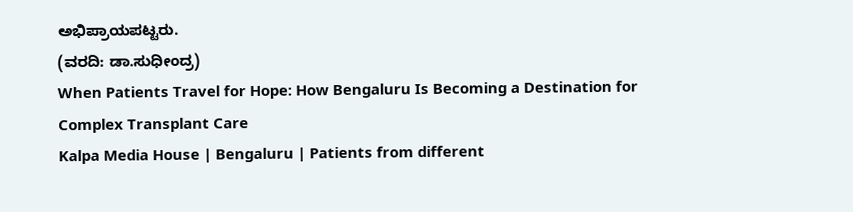ಅಭಿಪ್ರಾಯಪಟ್ಟರು.
(ವರದಿ: ಡಾ.ಸುಧೀಂದ್ರ)
When Patients Travel for Hope: How Bengaluru Is Becoming a Destination for Complex Transplant Care
Kalpa Media House | Bengaluru | Patients from different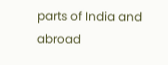parts of India and abroad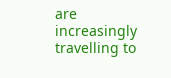are increasingly travelling to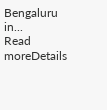Bengaluru in...
Read moreDetails